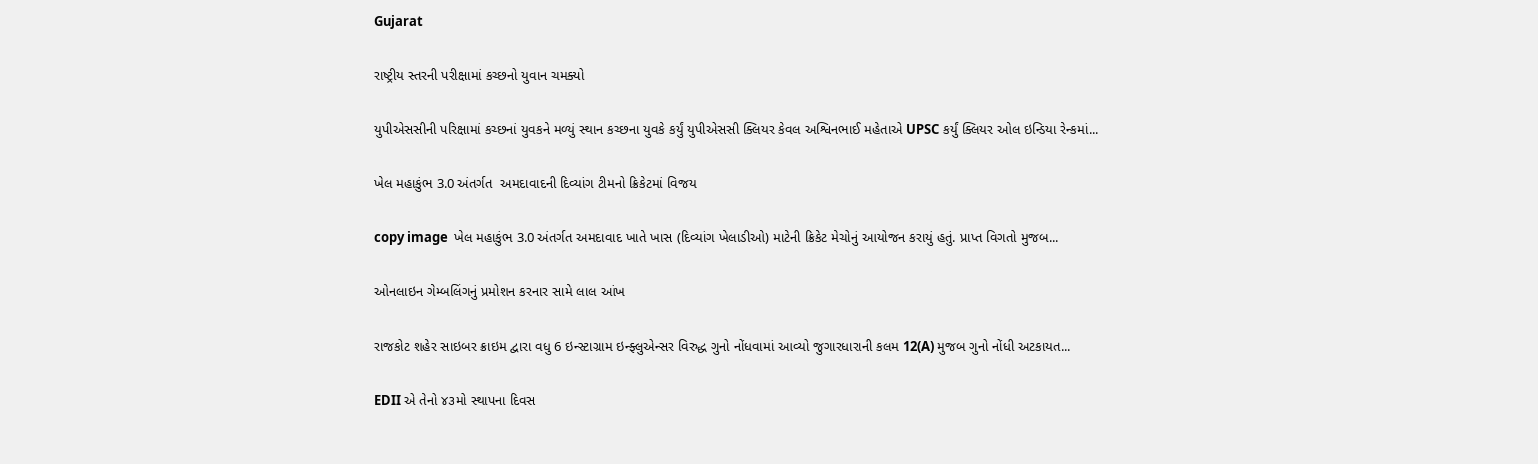Gujarat

રાષ્ટ્રીય સ્તરની પરીક્ષામાં કચ્છનો યુવાન ચમક્યો

યુપીએસસીની પરિક્ષામાં કચ્છનાં યુવકને મળ્યું સ્થાન કચ્છના યુવકે કર્યું યુપીએસસી ક્લિયર કેવલ અશ્વિનભાઈ મહેતાએ UPSC કર્યું ક્લિયર ઓલ ઇન્ડિયા રેન્કમાં...

ખેલ મહાકુંભ 3.0 અંતર્ગત  અમદાવાદની દિવ્યાંગ ટીમનો ક્રિકેટમાં વિજય

copy image  ખેલ મહાકુંભ 3.0 અંતર્ગત અમદાવાદ ખાતે ખાસ (દિવ્યાંગ ખેલાડીઓ) માટેની ક્રિકેટ મેચોનું આયોજન કરાયું હતું. પ્રાપ્ત વિગતો મુજબ...

ઓનલાઇન ગેમ્બલિંગનું પ્રમોશન કરનાર સામે લાલ આંખ

રાજકોટ શહેર સાઇબર ક્રાઇમ દ્વારા વધુ 6 ઇન્સ્ટાગ્રામ ઇન્ફ્લુએન્સર વિરુદ્ધ ગુનો નોંધવામાં આવ્યો જુગારધારાની કલમ 12(A) મુજબ ગુનો નોંધી અટકાયત...

EDII એ તેનો ૪૩મો સ્થાપના દિવસ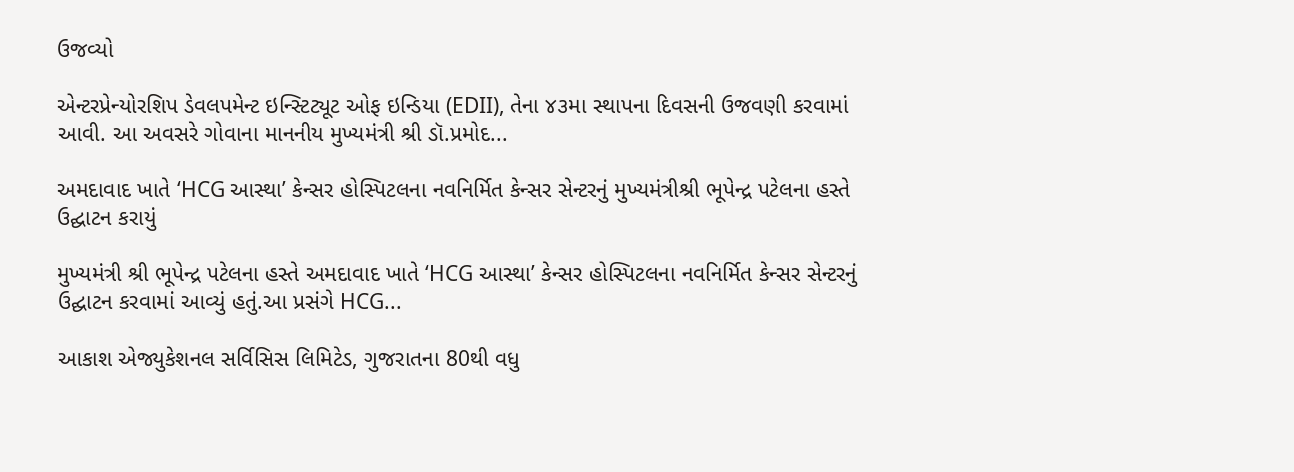ઉજવ્યો

એન્ટરપ્રેન્યોરશિપ ડેવલપમેન્ટ ઇન્સ્ટિટ્યૂટ ઓફ ઇન્ડિયા (EDII), તેના ૪૩મા સ્થાપના દિવસની ઉજવણી કરવામાં આવી. આ અવસરે ગોવાના માનનીય મુખ્યમંત્રી શ્રી ડૉ.પ્રમોદ...

અમદાવાદ ખાતે ‘HCG આસ્થા’ કેન્સર હોસ્પિટલના નવનિર્મિત કેન્સર સેન્ટરનું મુખ્યમંત્રીશ્રી ભૂપેન્દ્ર પટેલના હસ્તે ઉદ્ઘાટન કરાયું

મુખ્યમંત્રી શ્રી ભૂપેન્દ્ર પટેલના હસ્તે અમદાવાદ ખાતે ‘HCG આસ્થા’ કેન્સર હોસ્પિટલના નવનિર્મિત કેન્સર સેન્ટરનું ઉદ્ઘાટન કરવામાં આવ્યું હતું.આ પ્રસંગે HCG...

આકાશ એજ્યુકેશનલ સર્વિસિસ લિમિટેડ, ગુજરાતના 80થી વધુ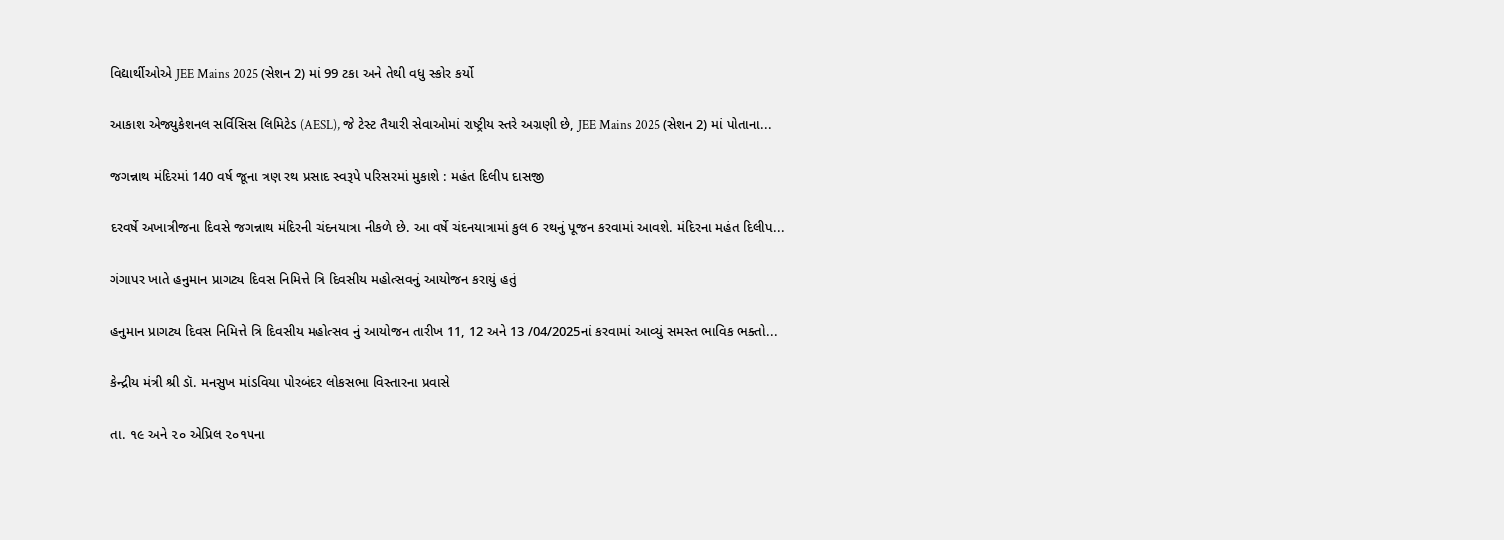વિદ્યાર્થીઓએ JEE Mains 2025 (સેશન 2) માં 99 ટકા અને તેથી વધુ સ્કોર કર્યો

આકાશ એજ્યુકેશનલ સર્વિસિસ લિમિટેડ (AESL), જે ટેસ્ટ તૈયારી સેવાઓમાં રાષ્ટ્રીય સ્તરે અગ્રણી છે, JEE Mains 2025 (સેશન 2) માં પોતાના...

જગન્નાથ મંદિરમાં 140 વર્ષ જૂના ત્રણ રથ પ્રસાદ સ્વરૂપે પરિસરમાં મુકાશે : મહંત દિલીપ દાસજી

દરવર્ષે અખાત્રીજના દિવસે જગન્નાથ મંદિરની ચંદનયાત્રા નીકળે છે. આ વર્ષે ચંદનયાત્રામાં કુલ 6 રથનું પૂજન કરવામાં આવશે. મંદિરના મહંત દિલીપ...

ગંગાપર ખાતે હનુમાન પ્રાગટ્ય દિવસ નિમિત્તે ત્રિ દિવસીય મહોત્સવનું આયોજન કરાયું હતું

હનુમાન પ્રાગટ્ય દિવસ નિમિત્તે ત્રિ દિવસીય મહોત્સવ નું આયોજન તારીખ 11, 12 અને 13 /04/2025નાં કરવામાં આવ્યું સમસ્ત ભાવિક ભક્તો...

કેન્દ્રીય મંત્રી શ્રી ડૉ. મનસુખ માંડવિયા પોરબંદર લોકસભા વિસ્તારના પ્રવાસે

તા. ૧૯ અને ૨૦ એપ્રિલ ૨૦૧૫ના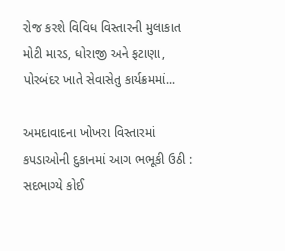રોજ કરશે વિવિધ વિસ્તારની મુલાકાત મોટી મારડ, ધોરાજી અને ફટાણા, પોરબંદર ખાતે સેવાસેતુ કાર્યક્રમમાં...

અમદાવાદના ખોખરા વિસ્તારમાં કપડાઓની દુકાનમાં આગ ભભૂકી ઉઠી : સદભાગ્યે કોઈ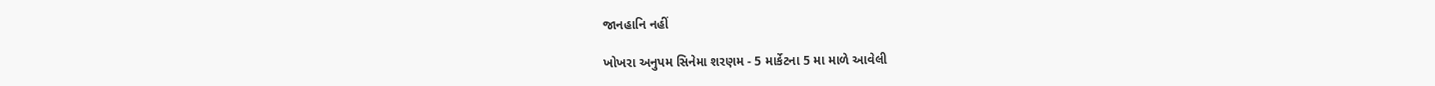જાનહાનિ નહીં

ખોખરા અનુપમ સિનેમા શરણમ - 5 માર્કેટના 5 મા માળે આવેલી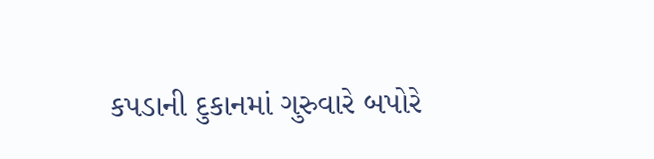કપડાની દુકાનમાં ગુરુવારે બપોરે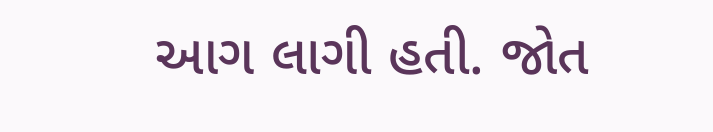આગ લાગી હતી. જોત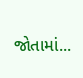જોતામાં...